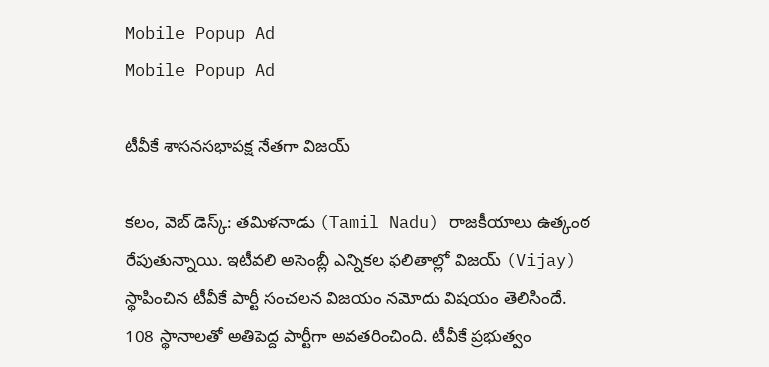Mobile Popup Ad
Mobile Popup Ad

టీవీకే శాసనసభాపక్ష నేతగా విజయ్

కలం, వెబ్ డెస్క్: తమిళనాడు (Tamil Nadu) రాజకీయాలు ఉత్కంఠ రేపుతున్నాయి. ఇటీవలి అసెంబ్లీ ఎన్నికల ఫలితాల్లో విజయ్ (Vijay)  స్థాపించిన టీవీకే పార్టీ సంచలన విజయం నమోదు విషయం తెలిసిందే. 108 స్థానాలతో అతిపెద్ద పార్టీగా అవతరించింది. టీవీకే ప్రభుత్వం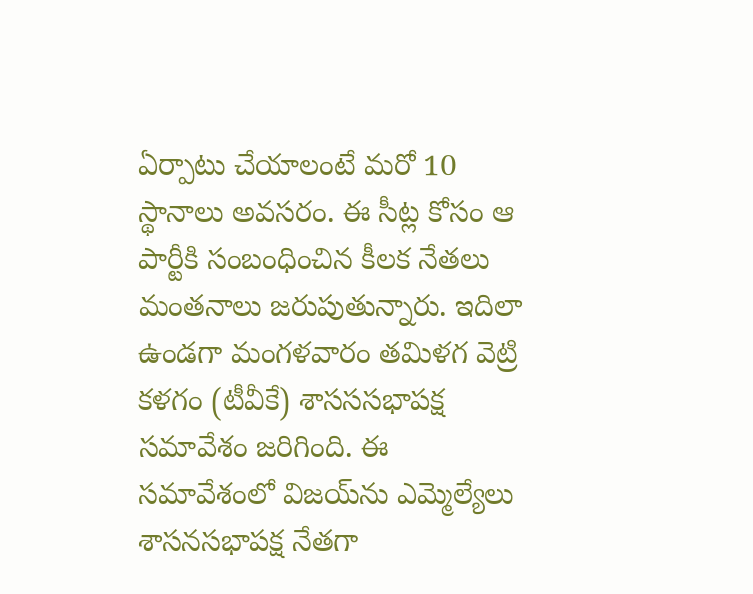ఏర్పాటు చేయాలంటే మరో 10 స్థానాలు అవసరం. ఈ సీట్ల కోసం ఆ పార్టీకి సంబంధించిన కీలక నేతలు మంతనాలు జరుపుతున్నారు. ఇదిలా ఉండగా మంగళవారం తమిళగ వెట్రి కళగం (టీవీకే) శాసససభాపక్ష సమావేశం జరిగింది. ఈ సమావేశంలో విజయ్‌ను ఎమ్మెల్యేలు శాసనసభాపక్ష నేతగా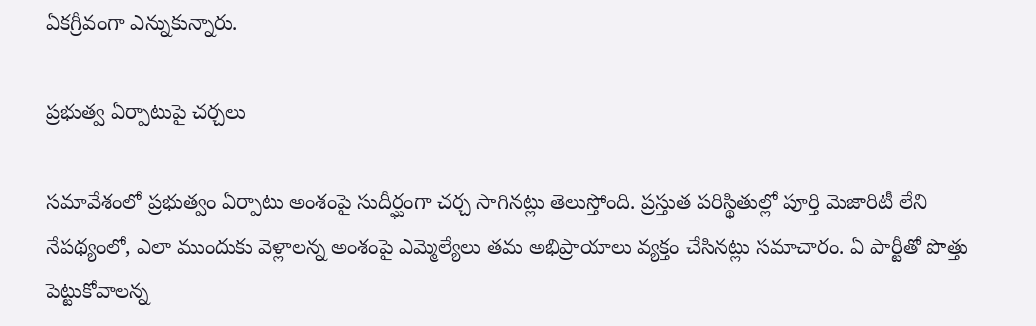ఏకగ్రీవంగా ఎన్నుకున్నారు.

ప్రభుత్వ ఏర్పాటుపై చర్చలు

సమావేశంలో ప్రభుత్వం ఏర్పాటు అంశంపై సుదీర్ఘంగా చర్చ సాగినట్లు తెలుస్తోంది. ప్రస్తుత పరిస్థితుల్లో పూర్తి మెజారిటీ లేని నేపథ్యంలో, ఎలా ముందుకు వెళ్లాలన్న అంశంపై ఎమ్మెల్యేలు తమ అభిప్రాయాలు వ్యక్తం చేసినట్లు సమాచారం. ఏ పార్టీతో పొత్తు పెట్టుకోవాలన్న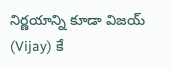నిర్ణయాన్ని కూడా విజయ్ (Vijay) కే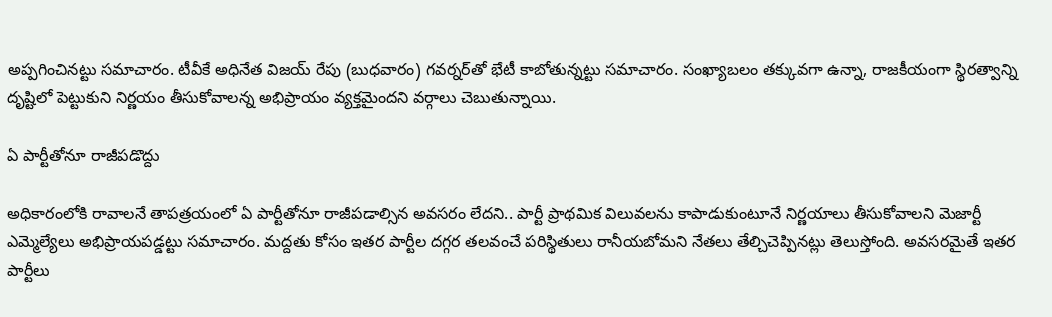అప్పగించినట్టు సమాచారం. టీవీకే అధినేత విజయ్ రేపు (బుధవారం) గవర్నర్‌తో భేటీ కాబోతున్నట్టు సమాచారం. సంఖ్యాబలం తక్కువగా ఉన్నా, రాజకీయంగా స్థిరత్వాన్ని దృష్టిలో పెట్టుకుని నిర్ణయం తీసుకోవాలన్న అభిప్రాయం వ్యక్తమైందని వర్గాలు చెబుతున్నాయి.

ఏ పార్టీతోనూ రాజీపడొద్దు

అధికారంలోకి రావాలనే తాపత్రయంలో ఏ పార్టీతోనూ రాజీపడాల్సిన అవసరం లేదని.. పార్టీ ప్రాథమిక విలువలను కాపాడుకుంటూనే నిర్ణయాలు తీసుకోవాలని మెజార్టీ ఎమ్మెల్యేలు అభిప్రాయపడ్డట్టు సమాచారం. మద్దతు కోసం ఇతర పార్టీల దగ్గర తలవంచే పరిస్థితులు రానీయబోమని నేతలు తేల్చిచెప్పినట్లు తెలుస్తోంది. అవసరమైతే ఇతర పార్టీలు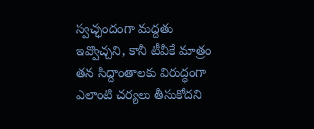స్వచ్ఛందంగా మద్దతు ఇవ్వొచ్చని, కానీ టీవీకే మాత్రం తన సిద్దాంతాలకు విరుద్ధంగా ఎలాంటి చర్యలు తీసుకోదని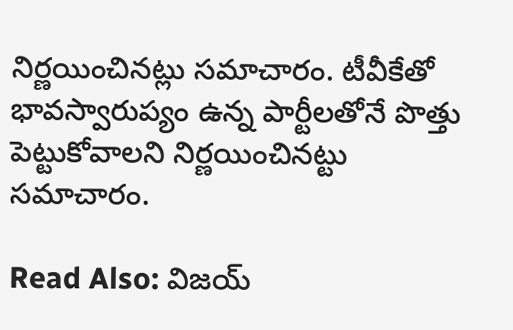నిర్ణయించినట్లు సమాచారం. టీవీకేతో భావస్వారుప్యం ఉన్న పార్టీలతోనే పొత్తు పెట్టుకోవాలని నిర్ణయించినట్టు సమాచారం.

Read Also: విజయ్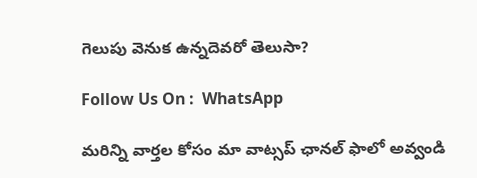గెలుపు వెనుక ఉన్నదెవరో తెలుసా?

Follow Us On :  WhatsApp

మ‌రిన్ని వార్త‌ల కోసం మా వాట్స‌ప్ ఛాన‌ల్ ఫాలో అవ్వండి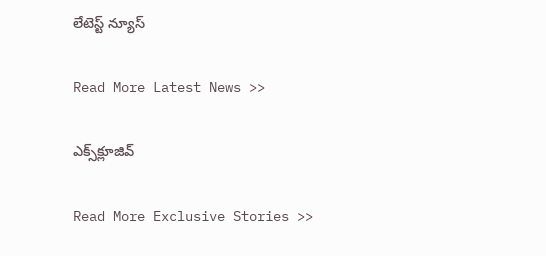లేటెస్ట్ న్యూస్‌

Read More Latest News >>

ఎక్స్‌క్లూజివ్‌

Read More Exclusive Stories >>